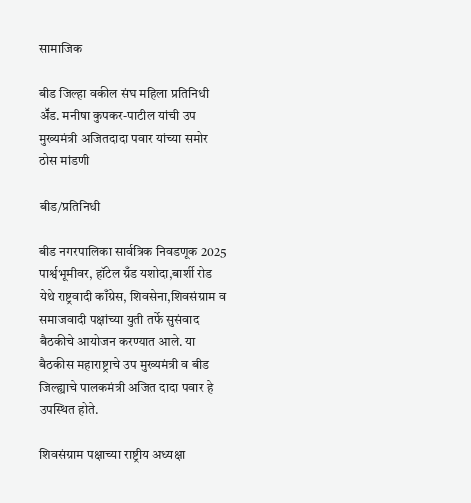सामाजिक

बीड जिल्हा वकील संघ महिला प्रतिनिधी अॕड. मनीषा कुपकर-पाटील यांची उप मुख्यमंत्री अजितदादा पवार यांच्या समोर ठोस मांडणी

बीड/प्रतिनिधी

बीड नगरपालिका सार्वत्रिक निवडणूक 2025 पार्श्वभूमीवर, हॉटेल ग्रँड यशोदा,बार्शी रोड येथे राष्ट्रवादी काँग्रेस, शिवसेना,शिवसंग्राम व समाजवादी पक्षांच्या युती तर्फे सुसंवाद बैठकीचे आयोजन करण्यात आले. या बैठकीस महाराष्ट्राचे उप मुख्यमंत्री व बीड जिल्ह्याचे पालकमंत्री अजित दादा पवार हे उपस्थित होते.

शिवसंग्राम पक्षाच्या राष्ट्रीय अध्यक्षा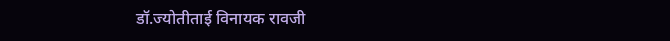डॉ.ज्योतीताई विनायक रावजी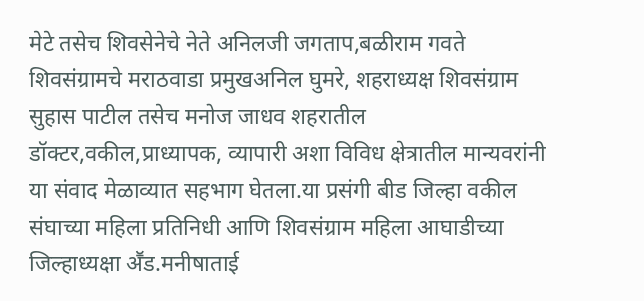मेटे तसेच शिवसेनेचे नेते अनिलजी जगताप,बळीराम गवते शिवसंग्रामचे मराठवाडा प्रमुखअनिल घुमरे, शहराध्यक्ष शिवसंग्राम सुहास पाटील तसेच मनोज जाधव शहरातील डॉक्टर,वकील,प्राध्यापक, व्यापारी अशा विविध क्षेत्रातील मान्यवरांनी या संवाद मेळाव्यात सहभाग घेतला.या प्रसंगी बीड जिल्हा वकील संघाच्या महिला प्रतिनिधी आणि शिवसंग्राम महिला आघाडीच्या जिल्हाध्यक्षा अॕड.मनीषाताई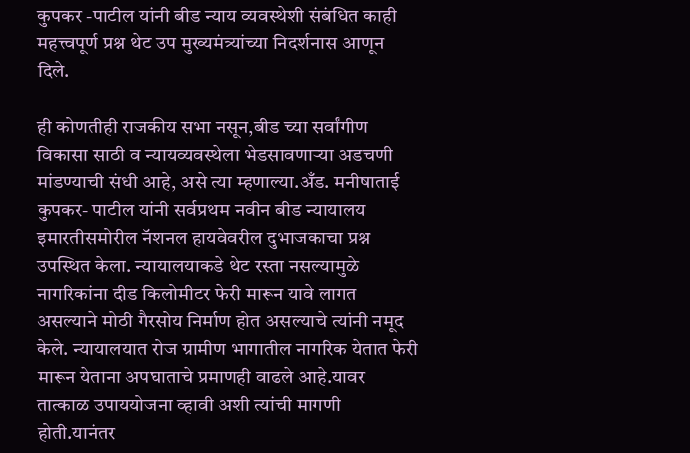कुपकर -पाटील यांनी बीड न्याय व्यवस्थेशी संबंधित काही महत्त्वपूर्ण प्रश्न थेट उप मुख्यमंत्र्यांच्या निदर्शनास आणून दिले.

ही कोणतीही राजकीय सभा नसून,बीड च्या सर्वांगीण विकासा साठी व न्यायव्यवस्थेला भेडसावणाऱ्या अडचणी मांडण्याची संधी आहे, असे त्या म्हणाल्या.अँड. मनीषाताई कुपकर- पाटील यांनी सर्वप्रथम नवीन बीड न्यायालय इमारतीसमोरील नॅशनल हायवेवरील दुभाजकाचा प्रश्न उपस्थित केला. न्यायालयाकडे थेट रस्ता नसल्यामुळे नागरिकांना दीड किलोमीटर फेरी मारून यावे लागत असल्याने मोठी गैरसोय निर्माण होत असल्याचे त्यांनी नमूद केले. न्यायालयात रोज ग्रामीण भागातील नागरिक येतात फेरी मारून येताना अपघाताचे प्रमाणही वाढले आहे.यावर तात्काळ उपाययोजना व्हावी अशी त्यांची मागणी होती.यानंतर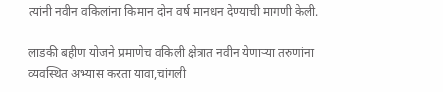त्यांनी नवीन वकिलांना किमान दोन वर्ष मानधन देण्याची मागणी केली.

लाडकी बहीण योजने प्रमाणेच वकिली क्षेत्रात नवीन येणाऱ्या तरुणांना व्यवस्थित अभ्यास करता यावा,चांगली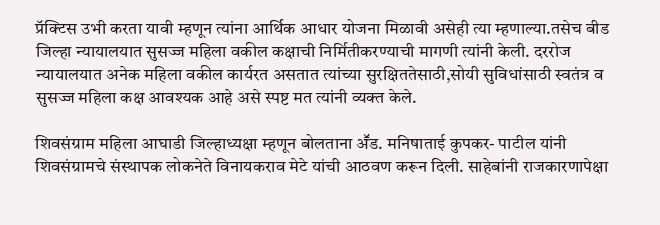प्रॅक्टिस उभी करता यावी म्हणून त्यांना आर्थिक आधार योजना मिळावी असेही त्या म्हणाल्या.तसेच बीड जिल्हा न्यायालयात सुसज्ज महिला वकील कक्षाची निर्मितीकरण्याची मागणी त्यांनी केली. दररोज न्यायालयात अनेक महिला वकील कार्यरत असतात त्यांच्या सुरक्षिततेसाठी,सोयी सुविधांसाठी स्वतंत्र व सुसज्ज महिला कक्ष आवश्यक आहे असे स्पष्ट मत त्यांनी व्यक्त केले.

शिवसंग्राम महिला आघाडी जिल्हाध्यक्षा म्हणून बोलताना अॕड. मनिषाताई कुपकर- पाटील यांनी शिवसंग्रामचे संस्थापक लोकनेते विनायकराव मेटे यांची आठवण करून दिली. साहेबांनी राजकारणापेक्षा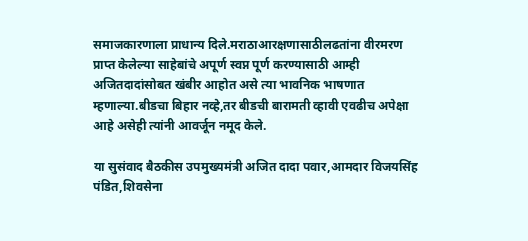समाजकारणाला प्राधान्य दिले.मराठाआरक्षणासाठीलढतांना वीरमरण प्राप्त केलेल्या साहेबांचे अपूर्ण स्वप्न पूर्ण करण्यासाठी आम्ही अजितदादांसोबत खंबीर आहोत असे त्या भावनिक भाषणात म्हणाल्या.बीडचा बिहार नव्हे,तर बीडची बारामती व्हावी एवढीच अपेक्षा आहे असेही त्यांनी आवर्जून नमूद केले.

या सुसंवाद बैठकीस उपमुख्यमंत्री अजित दादा पवार,आमदार विजयसिंह पंडित,शिवसेना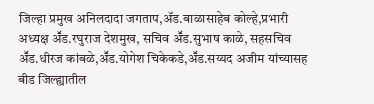जिल्हा प्रमुख अनिलदादा जगताप,ॲड.बाळासाहेब कोल्हे,प्रभारी अध्यक्ष अॕड.रघुराज देशमुख, सचिव अॕड.सुभाष काळे, सहसचिव अॕड.धीरज कांबळे,अॕड.योगेश चिकेकडे,अॕड.सय्यद अजीम यांच्यासह बीड जिल्ह्यातील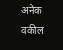अनेक वकील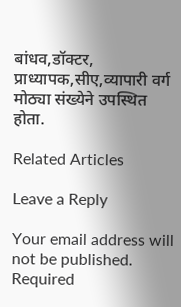बांधव,डॉक्टर, प्राध्यापक,सीए,व्यापारी वर्ग मोठ्या संख्येने उपस्थित होता.

Related Articles

Leave a Reply

Your email address will not be published. Required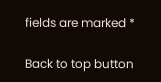fields are marked *

Back to top button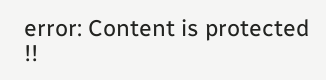error: Content is protected !!